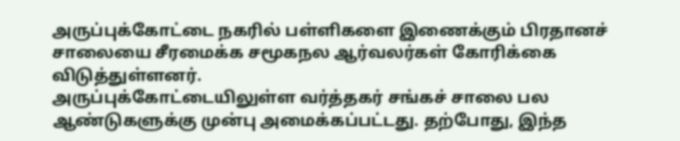அருப்புக்கோட்டை நகரில் பள்ளிகளை இணைக்கும் பிரதானச் சாலையை சீரமைக்க சமூகநல ஆர்வலர்கள் கோரிக்கை விடுத்துள்ளனர்.
அருப்புக்கோட்டையிலுள்ள வர்த்தகர் சங்கச் சாலை பல ஆண்டுகளுக்கு முன்பு அமைக்கப்பட்டது. தற்போது, இந்த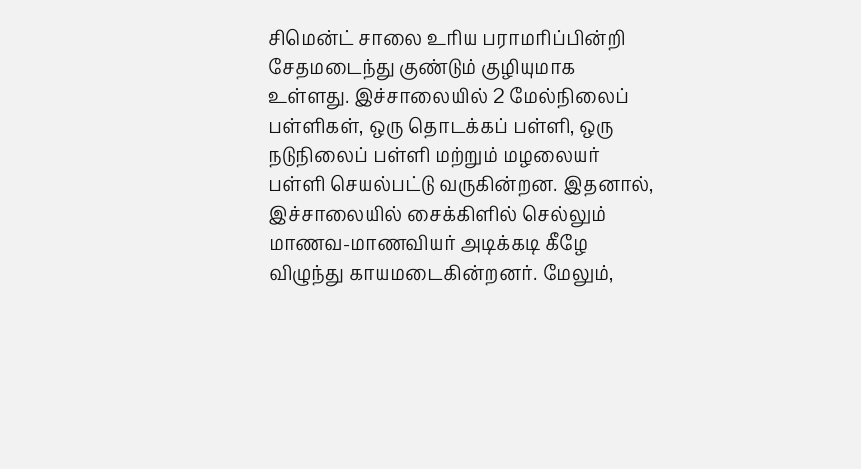சிமென்ட் சாலை உரிய பராமரிப்பின்றி சேதமடைந்து குண்டும் குழியுமாக உள்ளது. இச்சாலையில் 2 மேல்நிலைப் பள்ளிகள், ஒரு தொடக்கப் பள்ளி, ஒரு நடுநிலைப் பள்ளி மற்றும் மழலையர் பள்ளி செயல்பட்டு வருகின்றன. இதனால், இச்சாலையில் சைக்கிளில் செல்லும் மாணவ-மாணவியர் அடிக்கடி கீழே விழுந்து காயமடைகின்றனர். மேலும்,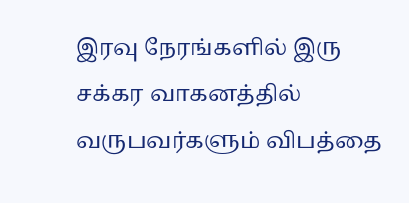இரவு நேரங்களில் இரு சக்கர வாகனத்தில் வருபவர்களும் விபத்தை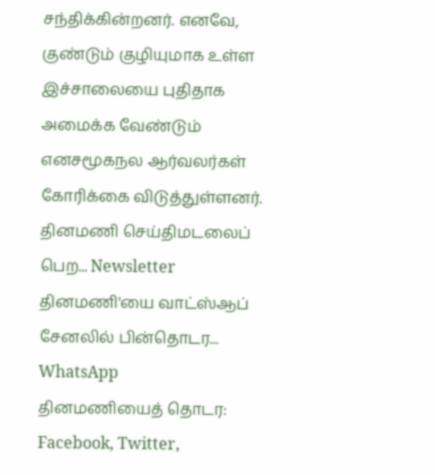சந்திக்கின்றனர். எனவே, குண்டும் குழியுமாக உள்ள இச்சாலையை புதிதாக அமைக்க வேண்டும் எனசமூகநல ஆர்வலர்கள் கோரிக்கை விடுத்துள்ளனர்.
தினமணி செய்திமடலைப் பெற... Newsletter
தினமணி'யை வாட்ஸ்ஆப் சேனலில் பின்தொடர... WhatsApp
தினமணியைத் தொடர: Facebook, Twitter,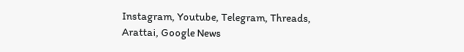Instagram, Youtube, Telegram, Threads, Arattai, Google News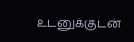உடனுக்குடன்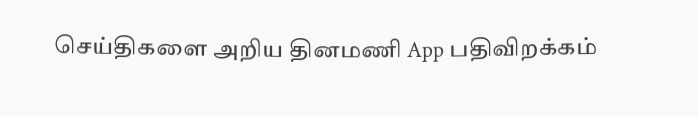செய்திகளை அறிய தினமணி App பதிவிறக்கம்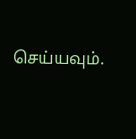செய்யவும்.